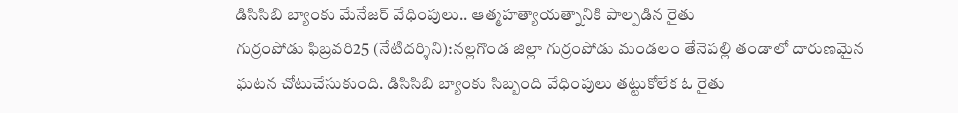డిసిసిబి బ్యాంకు మేనేజర్ వేధింపులు.. ఆత్మహత్యాయత్నానికి పాల్పడిన రైతు
గుర్రంపోడు ఫిబ్రవరి25 (నేటిదర్శిని):నల్లగొండ జిల్లా గుర్రంపోడు మండలం తేనెపల్లి తండాలో దారుణమైన ఘటన చోటుచేసుకుంది. డిసిసిబి బ్యాంకు సిబ్బంది వేధింపులు తట్టుకోలేక ఓ రైతు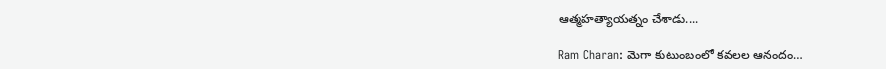ఆత్మహత్యాయత్నం చేశాడు....

Ram Charan: మెగా కుటుంబంలో కవలల ఆనందం…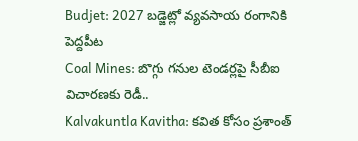Budjet: 2027 బడ్జెట్లో వ్యవసాయ రంగానికి పెద్దపీట
Coal Mines: బొగ్గు గనుల టెండర్లపై సీబీఐ విచారణకు రెడీ..
Kalvakuntla Kavitha: కవిత కోసం ప్రశాంత్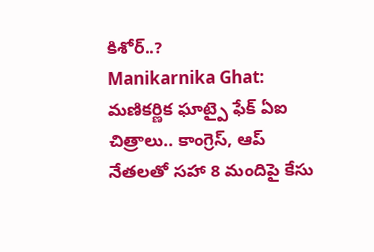కిశోర్..?
Manikarnika Ghat: మణికర్ణిక ఘాట్పై ఫేక్ ఏఐ చిత్రాలు.. కాంగ్రెస్, ఆప్ నేతలతో సహా 8 మందిపై కేసు